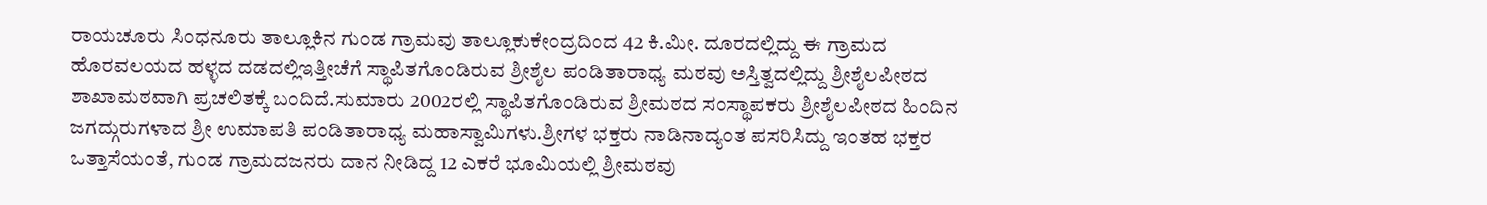ರಾಯಚೂರು ಸಿಂಧನೂರು ತಾಲ್ಲೂಕಿನ ಗುಂಡ ಗ್ರಾಮವು ತಾಲ್ಲೂಕುಕೇಂದ್ರದಿಂದ 42 ಕಿ.ಮೀ. ದೂರದಲ್ಲಿದ್ದು ಈ ಗ್ರಾಮದ ಹೊರವಲಯದ ಹಳ್ಳದ ದಡದಲ್ಲಿಇತ್ತೀಚೆಗೆ ಸ್ಥಾಪಿತಗೊಂಡಿರುವ ಶ್ರೀಶೈಲ ಪಂಡಿತಾರಾಧ್ಯ ಮಠವು ಅಸ್ತಿತ್ವದಲ್ಲಿದ್ದು ಶ್ರೀಶೈಲಪೀಠದ ಶಾಖಾಮಠವಾಗಿ ಪ್ರಚಲಿತಕ್ಕೆ ಬಂದಿದೆ.ಸುಮಾರು 2002ರಲ್ಲಿ ಸ್ಥಾಪಿತಗೊಂಡಿರುವ ಶ್ರೀಮಠದ ಸಂಸ್ಥಾಪಕರು ಶ್ರೀಶೈಲಪೀಠದ ಹಿಂದಿನ ಜಗದ್ಗುರುಗಳಾದ ಶ್ರೀ ಉಮಾಪತಿ ಪಂಡಿತಾರಾಧ್ಯ ಮಹಾಸ್ವಾಮಿಗಳು.ಶ್ರೀಗಳ ಭಕ್ತರು ನಾಡಿನಾದ್ಯಂತ ಪಸರಿಸಿದ್ದು ಇಂತಹ ಭಕ್ತರ ಒತ್ತಾಸೆಯಂತೆ, ಗುಂಡ ಗ್ರಾಮದಜನರು ದಾನ ನೀಡಿದ್ದ 12 ಎಕರೆ ಭೂಮಿಯಲ್ಲಿ ಶ್ರೀಮಠವು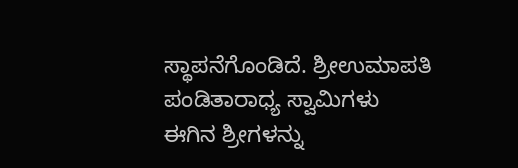ಸ್ಥಾಪನೆಗೊಂಡಿದೆ. ಶ್ರೀಉಮಾಪತಿ ಪಂಡಿತಾರಾಧ್ಯ ಸ್ವಾಮಿಗಳು ಈಗಿನ ಶ್ರೀಗಳನ್ನು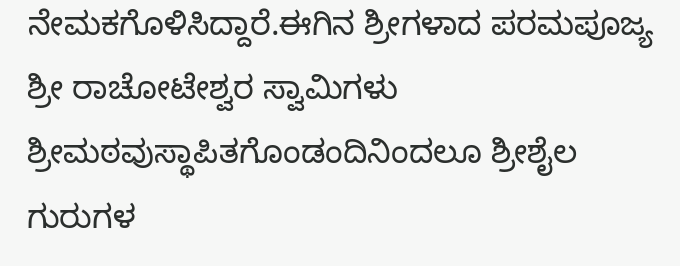ನೇಮಕಗೊಳಿಸಿದ್ದಾರೆ.ಈಗಿನ ಶ್ರೀಗಳಾದ ಪರಮಪೂಜ್ಯ ಶ್ರೀ ರಾಚೋಟೇಶ್ವರ ಸ್ವಾಮಿಗಳು ಶ್ರೀಮಠವುಸ್ಥಾಪಿತಗೊಂಡಂದಿನಿಂದಲೂ ಶ್ರೀಶೈಲ ಗುರುಗಳ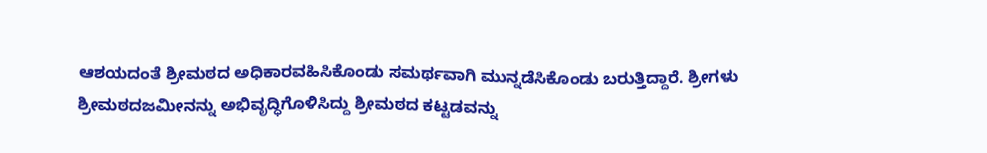ಆಶಯದಂತೆ ಶ್ರೀಮಠದ ಅಧಿಕಾರವಹಿಸಿಕೊಂಡು ಸಮರ್ಥವಾಗಿ ಮುನ್ನಡೆಸಿಕೊಂಡು ಬರುತ್ತಿದ್ದಾರೆ. ಶ್ರೀಗಳು ಶ್ರೀಮಠದಜಮೀನನ್ನು ಅಭಿವೃದ್ಧಿಗೊಳಿಸಿದ್ದು ಶ್ರೀಮಠದ ಕಟ್ಟಡವನ್ನು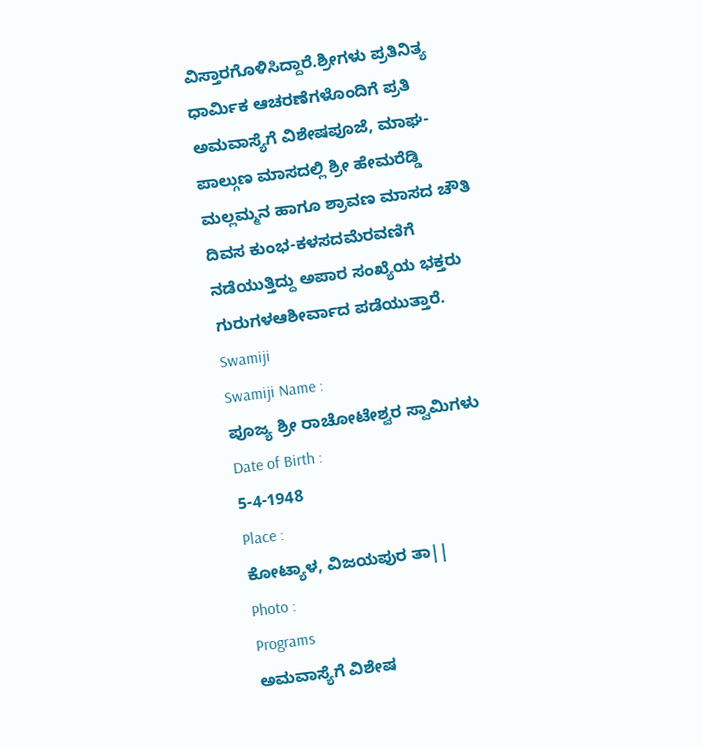ವಿಸ್ತಾರಗೊಳಿಸಿದ್ದಾರೆ.ಶ್ರೀಗಳು ಪ್ರತಿನಿತ್ಯ ಧಾರ್ಮಿಕ ಆಚರಣೆಗಳೊಂದಿಗೆ ಪ್ರತಿ ಅಮವಾಸ್ಯೆಗೆ ವಿಶೇಷಪೂಜೆ, ಮಾಘ-ಪಾಲ್ಗುಣ ಮಾಸದಲ್ಲಿ ಶ್ರೀ ಹೇಮರೆಡ್ಡಿ ಮಲ್ಲಮ್ಮನ ಹಾಗೂ ಶ್ರಾವಣ ಮಾಸದ ಚೌತಿ ದಿವಸ ಕುಂಭ-ಕಳಸದಮೆರವಣಿಗೆ ನಡೆಯುತ್ತಿದ್ದು ಅಪಾರ ಸಂಖ್ಯೆಯ ಭಕ್ತರು ಗುರುಗಳಆಶೀರ್ವಾದ ಪಡೆಯುತ್ತಾರೆ.
Swamiji
Swamiji Name :
ಪೂಜ್ಯ ಶ್ರೀ ರಾಚೋಟೇಶ್ವರ ಸ್ವಾಮಿಗಳು
Date of Birth :
5-4-1948
Place :
ಕೋಟ್ಯಾಳ, ವಿಜಯಪುರ ತಾ||
Photo :
Programs
ಅಮವಾಸ್ಯೆಗೆ ವಿಶೇಷ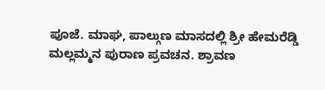ಪೂಜೆ. ಮಾಘ, ಪಾಲ್ಗುಣ ಮಾಸದಲ್ಲಿ ಶ್ರೀ ಹೇಮರೆಡ್ಡಿ ಮಲ್ಲಮ್ಮನ ಪುರಾಣ ಪ್ರವಚನ. ಶ್ರಾವಣ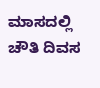ಮಾಸದಲ್ಲಿ ಚೌತಿ ದಿವಸ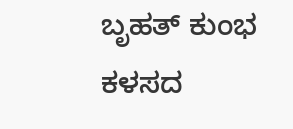ಬೃಹತ್ ಕುಂಭ ಕಳಸದ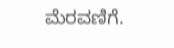ಮೆರವಣಿಗೆ.